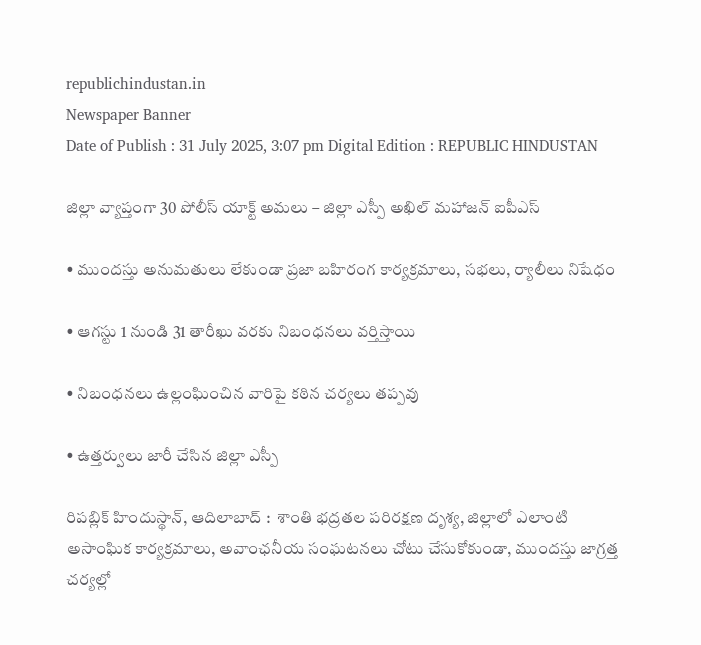republichindustan.in
Newspaper Banner
Date of Publish : 31 July 2025, 3:07 pm Digital Edition : REPUBLIC HINDUSTAN

జిల్లా వ్యాప్తంగా 30 పోలీస్ యాక్ట్ అమలు – జిల్లా ఎస్పీ అఖిల్ మహాజన్ ఐపీఎస్

• ముందస్తు అనుమతులు లేకుండా ప్రజా బహిరంగ కార్యక్రమాలు, సభలు, ర్యాలీలు నిషేధం

• ఆగస్టు 1 నుండి 31 తారీఖు వరకు నిబంధనలు వర్తిస్తాయి

• నిబంధనలు ఉల్లంఘించిన వారిపై కఠిన చర్యలు తప్పవు

• ఉత్తర్వులు జారీ చేసిన జిల్లా ఎస్పీ

రిపబ్లిక్ హిందుస్థాన్, ఆదిలాబాద్ :  శాంతి భద్రతల పరిరక్షణ దృశ్య, జిల్లాలో ఎలాంటి అసాంఘిక కార్యక్రమాలు, అవాంఛనీయ సంఘటనలు చోటు చేసుకోకుండా, ముందస్తు జాగ్రత్త చర్యల్లో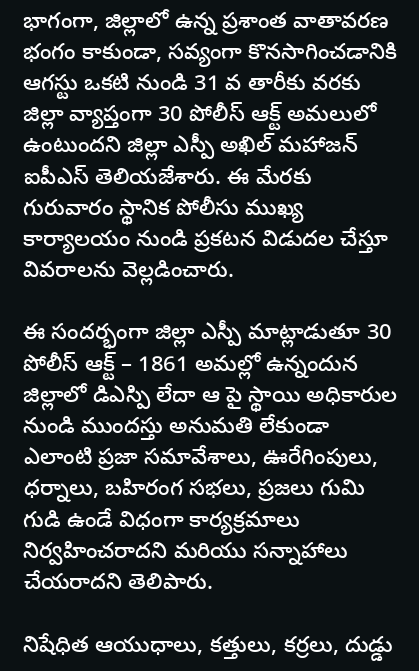భాగంగా, జిల్లాలో ఉన్న ప్రశాంత వాతావరణ భంగం కాకుండా, సవ్యంగా కొనసాగించడానికి ఆగస్టు ఒకటి నుండి 31 వ తారీకు వరకు జిల్లా వ్యాప్తంగా 30 పోలీస్ ఆక్ట్ అమలులో ఉంటుందని జిల్లా ఎస్పీ అఖిల్ మహాజన్ ఐపీఎస్ తెలియజేశారు. ఈ మేరకు గురువారం స్థానిక పోలీసు ముఖ్య కార్యాలయం నుండి ప్రకటన విడుదల చేస్తూ వివరాలను వెల్లడించారు.

ఈ సందర్భంగా జిల్లా ఎస్పీ మాట్లాడుతూ 30 పోలీస్ ఆక్ట్ – 1861 అమల్లో ఉన్నందున జిల్లాలో డిఎస్పి లేదా ఆ పై స్థాయి అధికారుల నుండి ముందస్తు అనుమతి లేకుండా ఎలాంటి ప్రజా సమావేశాలు, ఊరేగింపులు, ధర్నాలు, బహిరంగ సభలు, ప్రజలు గుమి గుడి ఉండే విధంగా కార్యక్రమాలు నిర్వహించరాదని మరియు సన్నాహాలు చేయరాదని తెలిపారు.

నిషేధిత ఆయుధాలు, కత్తులు, కర్రలు, దుడ్డు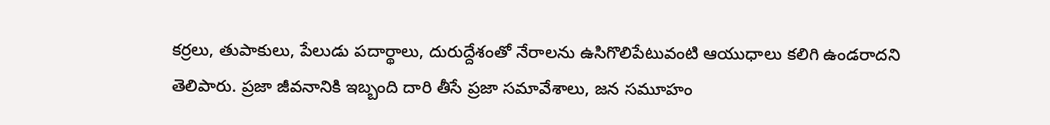కర్రలు, తుపాకులు, పేలుడు పదార్థాలు, దురుద్దేశంతో నేరాలను ఉసిగొలిపేటువంటి ఆయుధాలు కలిగి ఉండరాదని తెలిపారు. ప్రజా జీవనానికి ఇబ్బంది దారి తీసే ప్రజా సమావేశాలు, జన సమూహం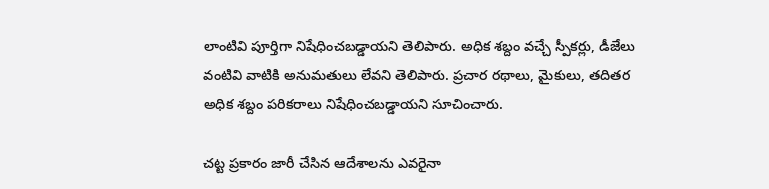లాంటివి పూర్తిగా నిషేధించబడ్డాయని తెలిపారు. అధిక శబ్దం వచ్చే స్పీకర్లు, డీజేలు వంటివి వాటికి అనుమతులు లేవని తెలిపారు. ప్రచార రథాలు, మైకులు, తదితర అధిక శబ్దం పరికరాలు నిషేధించబడ్డాయని సూచించారు.

చట్ట ప్రకారం జారీ చేసిన ఆదేశాలను ఎవరైనా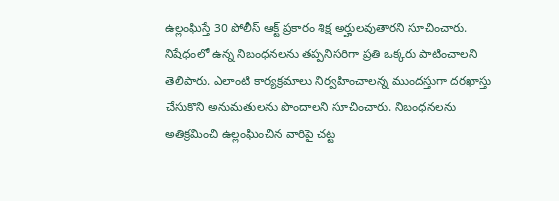ఉల్లంఘిస్తే 30 పోలీస్ ఆక్ట్ ప్రకారం శిక్ష అర్హులవుతారని సూచించారు. నిషేధంలో ఉన్న నిబంధనలను తప్పనిసరిగా ప్రతి ఒక్కరు పాటించాలని తెలిపారు. ఎలాంటి కార్యక్రమాలు నిర్వహించాలన్న ముందస్తుగా దరఖాస్తు చేసుకొని అనుమతులను పొందాలని సూచించారు. నిబంధనలను అతిక్రమించి ఉల్లంఘించిన వారిపై చట్ట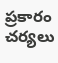ప్రకారం చర్యలు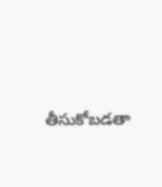తీసుకోబడతా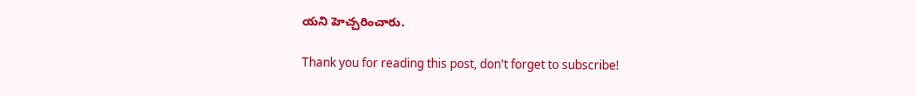యని హెచ్చరించారు.

Thank you for reading this post, don't forget to subscribe!